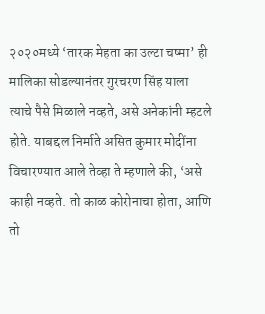२०२०मध्ये ‘तारक मेहता का उल्टा चष्मा’ ही मालिका सोडल्यानंतर गुरचरण सिंह याला त्याचे पैसे मिळाले नव्हते, असे अनेकांनी म्हटले होते. याबद्दल निर्माते असित कुमार मोदींना विचारण्यात आले तेव्हा ते म्हणाले की, ‘असे काही नव्हते. तो काळ कोरोनाचा होता, आणि तो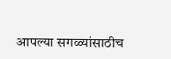आपल्या सगळ्यांसाठीच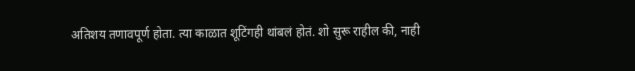अतिशय तणावपूर्ण होता. त्या काळात शूटिंगही थांबलं होतं. शो सुरू राहील की, नाही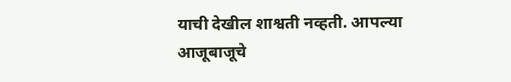याची देखील शाश्वती नव्हती. आपल्या आजूबाजूचे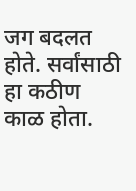जग बदलत होते. सर्वांसाठी हा कठीण काळ होता.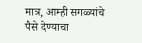मात्र, आम्ही सगळ्यांचे पैसे देण्याचा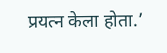प्रयत्न केला होता.’